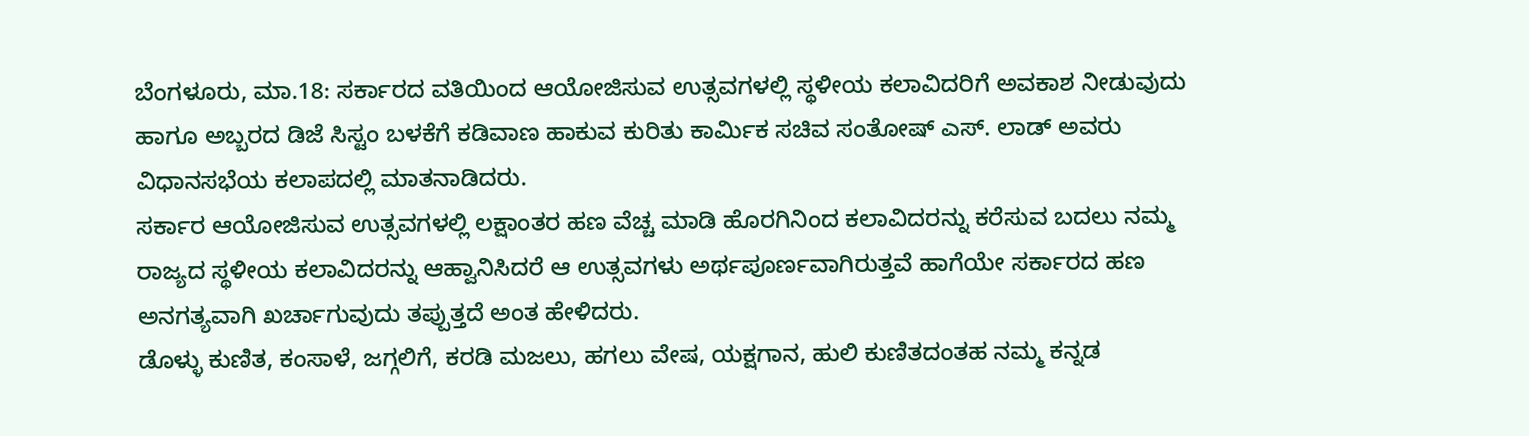ಬೆಂಗಳೂರು, ಮಾ.18: ಸರ್ಕಾರದ ವತಿಯಿಂದ ಆಯೋಜಿಸುವ ಉತ್ಸವಗಳಲ್ಲಿ ಸ್ಥಳೀಯ ಕಲಾವಿದರಿಗೆ ಅವಕಾಶ ನೀಡುವುದು ಹಾಗೂ ಅಬ್ಬರದ ಡಿಜೆ ಸಿಸ್ಟಂ ಬಳಕೆಗೆ ಕಡಿವಾಣ ಹಾಕುವ ಕುರಿತು ಕಾರ್ಮಿಕ ಸಚಿವ ಸಂತೋಷ್ ಎಸ್. ಲಾಡ್ ಅವರು ವಿಧಾನಸಭೆಯ ಕಲಾಪದಲ್ಲಿ ಮಾತನಾಡಿದರು.
ಸರ್ಕಾರ ಆಯೋಜಿಸುವ ಉತ್ಸವಗಳಲ್ಲಿ ಲಕ್ಷಾಂತರ ಹಣ ವೆಚ್ಚ ಮಾಡಿ ಹೊರಗಿನಿಂದ ಕಲಾವಿದರನ್ನು ಕರೆಸುವ ಬದಲು ನಮ್ಮ ರಾಜ್ಯದ ಸ್ಥಳೀಯ ಕಲಾವಿದರನ್ನು ಆಹ್ವಾನಿಸಿದರೆ ಆ ಉತ್ಸವಗಳು ಅರ್ಥಪೂರ್ಣವಾಗಿರುತ್ತವೆ ಹಾಗೆಯೇ ಸರ್ಕಾರದ ಹಣ ಅನಗತ್ಯವಾಗಿ ಖರ್ಚಾಗುವುದು ತಪ್ಪುತ್ತದೆ ಅಂತ ಹೇಳಿದರು.
ಡೊಳ್ಳು ಕುಣಿತ, ಕಂಸಾಳೆ, ಜಗ್ಗಲಿಗೆ, ಕರಡಿ ಮಜಲು, ಹಗಲು ವೇಷ, ಯಕ್ಷಗಾನ, ಹುಲಿ ಕುಣಿತದಂತಹ ನಮ್ಮ ಕನ್ನಡ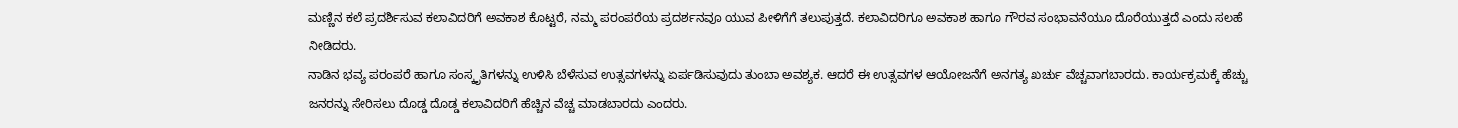ಮಣ್ಣಿನ ಕಲೆ ಪ್ರದರ್ಶಿಸುವ ಕಲಾವಿದರಿಗೆ ಅವಕಾಶ ಕೊಟ್ಟರೆ, ನಮ್ಮ ಪರಂಪರೆಯ ಪ್ರದರ್ಶನವೂ ಯುವ ಪೀಳಿಗೆಗೆ ತಲುಪುತ್ತದೆ. ಕಲಾವಿದರಿಗೂ ಅವಕಾಶ ಹಾಗೂ ಗೌರವ ಸಂಭಾವನೆಯೂ ದೊರೆಯುತ್ತದೆ ಎಂದು ಸಲಹೆ ನೀಡಿದರು.
ನಾಡಿನ ಭವ್ಯ ಪರಂಪರೆ ಹಾಗೂ ಸಂಸ್ಕೃತಿಗಳನ್ನು ಉಳಿಸಿ ಬೆಳೆಸುವ ಉತ್ಸವಗಳನ್ನು ಏರ್ಪಡಿಸುವುದು ತುಂಬಾ ಅವಶ್ಯಕ. ಆದರೆ ಈ ಉತ್ಸವಗಳ ಆಯೋಜನೆಗೆ ಅನಗತ್ಯ ಖರ್ಚು ವೆಚ್ಚವಾಗಬಾರದು. ಕಾರ್ಯಕ್ರಮಕ್ಕೆ ಹೆಚ್ಚು ಜನರನ್ನು ಸೇರಿಸಲು ದೊಡ್ಡ ದೊಡ್ಡ ಕಲಾವಿದರಿಗೆ ಹೆಚ್ಚಿನ ವೆಚ್ಚ ಮಾಡಬಾರದು ಎಂದರು.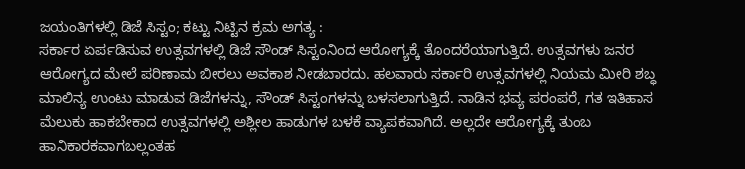ಜಯಂತಿಗಳಲ್ಲಿ ಡಿಜೆ ಸಿಸ್ಟಂ; ಕಟ್ಟು ನಿಟ್ಟಿನ ಕ್ರಮ ಅಗತ್ಯ :
ಸರ್ಕಾರ ಏರ್ಪಡಿಸುವ ಉತ್ಸವಗಳಲ್ಲಿ ಡಿಜೆ ಸೌಂಡ್ ಸಿಸ್ಟಂನಿಂದ ಆರೋಗ್ಯಕ್ಕೆ ತೊಂದರೆಯಾಗುತ್ತಿದೆ. ಉತ್ಸವಗಳು ಜನರ ಆರೋಗ್ಯದ ಮೇಲೆ ಪರಿಣಾಮ ಬೀರಲು ಅವಕಾಶ ನೀಡಬಾರದು. ಹಲವಾರು ಸರ್ಕಾರಿ ಉತ್ಸವಗಳಲ್ಲಿ ನಿಯಮ ಮೀರಿ ಶಬ್ಧ ಮಾಲಿನ್ಯ ಉಂಟು ಮಾಡುವ ಡಿಜೆಗಳನ್ನು, ಸೌಂಡ್ ಸಿಸ್ಟಂಗಳನ್ನು ಬಳಸಲಾಗುತ್ತಿದೆ. ನಾಡಿನ ಭವ್ಯ ಪರಂಪರೆ, ಗತ ಇತಿಹಾಸ ಮೆಲುಕು ಹಾಕಬೇಕಾದ ಉತ್ಸವಗಳಲ್ಲಿ ಅಶ್ಲೀಲ ಹಾಡುಗಳ ಬಳಕೆ ವ್ಯಾಪಕವಾಗಿದೆ. ಅಲ್ಲದೇ ಆರೋಗ್ಯಕ್ಕೆ ತುಂಬ ಹಾನಿಕಾರಕವಾಗಬಲ್ಲಂತಹ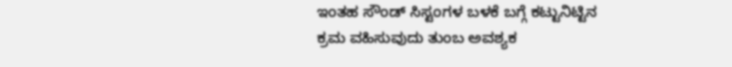ಇಂತಹ ಸೌಂಡ್ ಸಿಸ್ಟಂಗಳ ಬಳಕೆ ಬಗ್ಗೆ ಕಟ್ಟುನಿಟ್ಟಿನ ಕ್ರಮ ವಹಿಸುವುದು ತುಂಬ ಅವಶ್ಯಕ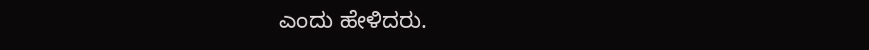ಎಂದು ಹೇಳಿದರು.